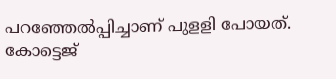പറഞ്ഞേൽപ്പിച്ചാണ് പുളളി പോയത്. കോട്ടെജ്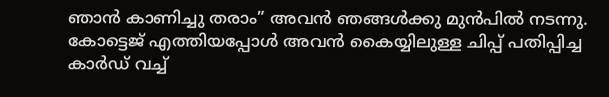ഞാൻ കാണിച്ചു തരാം” അവൻ ഞങ്ങൾക്കു മുൻപിൽ നടന്നു. കോട്ടെജ് എത്തിയപ്പോൾ അവൻ കൈയ്യിലുള്ള ചിപ്പ് പതിപ്പിച്ച കാർഡ് വച്ച്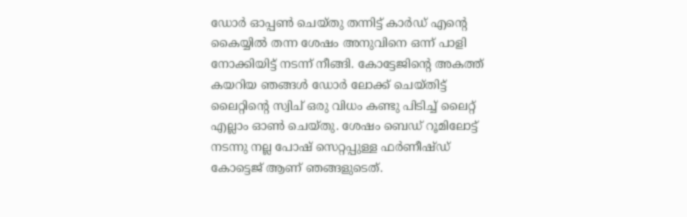ഡോർ ഓപ്പൺ ചെയ്തു തന്നിട്ട് കാർഡ് എന്റെ കൈയ്യിൽ തന്ന ശേഷം അനുവിനെ ഒന്ന് പാളി നോക്കിയിട്ട് നടന്ന് നീങ്ങി. കോട്ടേജിന്റെ അകത്ത് കയറിയ ഞങ്ങൾ ഡോർ ലോക്ക് ചെയ്തിട്ട് ലൈറ്റിന്റെ സ്വിച് ഒരു വിധം കണ്ടു പിടിച്ച് ലൈറ്റ് എല്ലാം ഓൺ ചെയ്തു. ശേഷം ബെഡ് റൂമിലോട്ട് നടന്നു നല്ല പോഷ് സെറ്റപ്പുള്ള ഫർണീഷ്ഡ് കോട്ടെജ് ആണ് ഞങ്ങളുടെത്.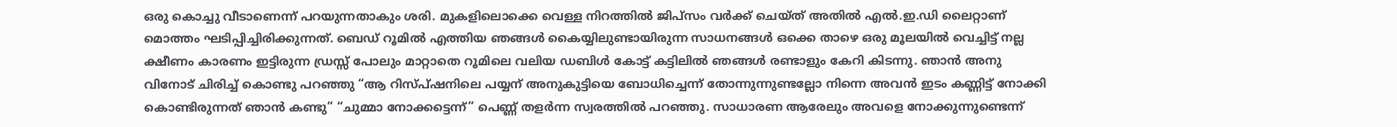ഒരു കൊച്ചു വീടാണെന്ന് പറയുന്നതാകും ശരി. മുകളിലൊക്കെ വെള്ള നിറത്തിൽ ജിപ്സം വർക്ക് ചെയ്ത് അതിൽ എൽ.ഇ.ഡി ലൈറ്റാണ് മൊത്തം ഘടിപ്പിച്ചിരിക്കുന്നത്. ബെഡ് റൂമിൽ എത്തിയ ഞങ്ങൾ കൈയ്യിലുണ്ടായിരുന്ന സാധനങ്ങൾ ഒക്കെ താഴെ ഒരു മൂലയിൽ വെച്ചിട്ട് നല്ല ക്ഷീണം കാരണം ഇട്ടിരുന്ന ഡ്രസ്സ് പോലും മാറ്റാതെ റൂമിലെ വലിയ ഡബിൾ കോട്ട് കട്ടിലിൽ ഞങ്ങൾ രണ്ടാളും കേറി കിടന്നു. ഞാൻ അനു വിനോട് ചിരിച്ച് കൊണ്ടു പറഞ്ഞു “ആ റിസ്പ്ഷനിലെ പയ്യന് അനുകുട്ടിയെ ബോധിച്ചെന്ന് തോന്നുന്നുണ്ടല്ലോ നിന്നെ അവൻ ഇടം കണ്ണിട്ട് നോക്കി കൊണ്ടിരുന്നത് ഞാൻ കണ്ടു” “ചുമ്മാ നോക്കട്ടെന്ന്” പെണ്ണ് തളർന്ന സ്വരത്തിൽ പറഞ്ഞു. സാധാരണ ആരേലും അവളെ നോക്കുന്നുണ്ടെന്ന്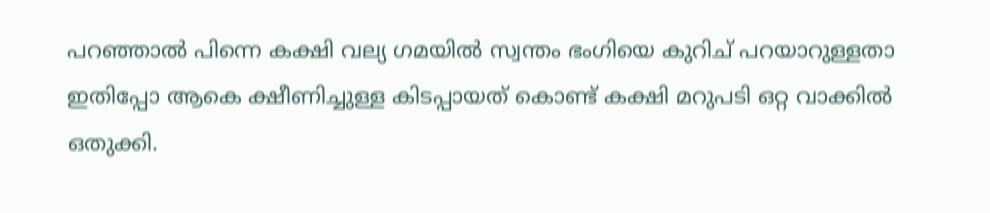പറഞ്ഞാൽ പിന്നെ കക്ഷി വല്യ ഗമയിൽ സ്വന്തം ഭംഗിയെ കുറിച് പറയാറുള്ളതാ ഇതിപ്പോ ആകെ ക്ഷീണിച്ചുള്ള കിടപ്പായത് കൊണ്ട് കക്ഷി മറുപടി ഒറ്റ വാക്കിൽ ഒതുക്കി.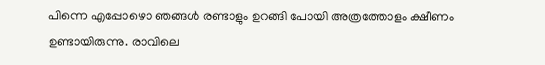പിന്നെ എപ്പോഴൊ ഞങ്ങൾ രണ്ടാളും ഉറങ്ങി പോയി അത്രത്തോളം ക്ഷീണം ഉണ്ടായിരുന്നു. രാവിലെ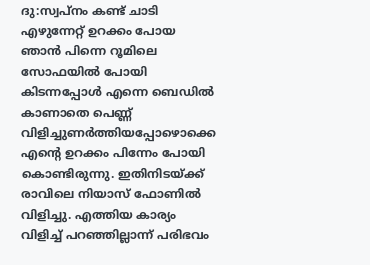ദു:സ്വപ്നം കണ്ട് ചാടി എഴുന്നേറ്റ് ഉറക്കം പോയ ഞാൻ പിന്നെ റൂമിലെ സോഫയിൽ പോയി കിടന്നപ്പോൾ എന്നെ ബെഡിൽ കാണാതെ പെണ്ണ് വിളിച്ചുണർത്തിയപ്പോഴൊക്കെ എന്റെ ഉറക്കം പിന്നേം പോയി കൊണ്ടിരുന്നു. ഇതിനിടയ്ക്ക് രാവിലെ നിയാസ് ഫോണിൽ വിളിച്ചു. എത്തിയ കാര്യം വിളിച്ച് പറഞ്ഞില്ലാന്ന് പരിഭവം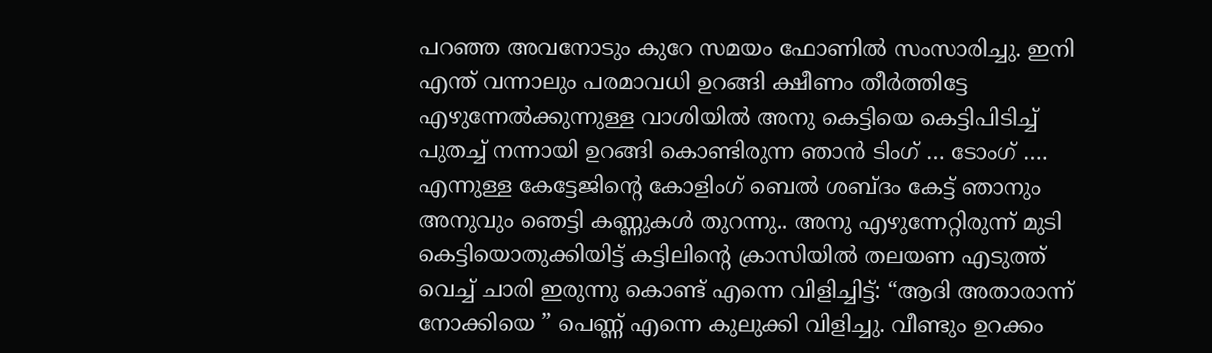പറഞ്ഞ അവനോടും കുറേ സമയം ഫോണിൽ സംസാരിച്ചു. ഇനി എന്ത് വന്നാലും പരമാവധി ഉറങ്ങി ക്ഷീണം തീർത്തിട്ടേ എഴുന്നേൽക്കുന്നുള്ള വാശിയിൽ അനു കെട്ടിയെ കെട്ടിപിടിച്ച് പുതച്ച് നന്നായി ഉറങ്ങി കൊണ്ടിരുന്ന ഞാൻ ടിംഗ് … ടോംഗ് …. എന്നുള്ള കേട്ടേജിന്റെ കോളിംഗ് ബെൽ ശബ്ദം കേട്ട് ഞാനും അനുവും ഞെട്ടി കണ്ണുകൾ തുറന്നു.. അനു എഴുന്നേറ്റിരുന്ന് മുടി കെട്ടിയൊതുക്കിയിട്ട് കട്ടിലിന്റെ ക്രാസിയിൽ തലയണ എടുത്ത് വെച്ച് ചാരി ഇരുന്നു കൊണ്ട് എന്നെ വിളിച്ചിട്ട്: “ആദി അതാരാന്ന് നോക്കിയെ ” പെണ്ണ് എന്നെ കുലുക്കി വിളിച്ചു. വീണ്ടും ഉറക്കം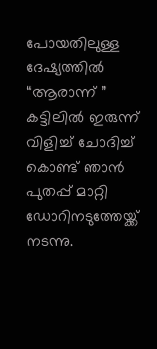പോയതിലുള്ള ദേഷ്യത്തിൽ “ആരാന്ന് ” കട്ടിലിൽ ഇരുന്ന് വിളിച്ച് ചോദിച്ച് കൊണ്ട് ഞാൻ പുതപ്പ് മാറ്റി ഡോറിനടുത്തേയ്ക്ക് നടന്നു.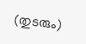(തുടരും)